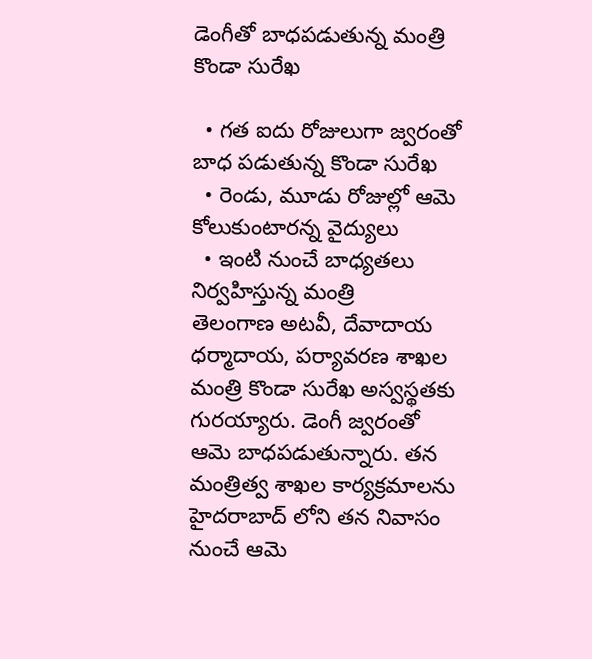డెంగీతో బాధపడుతున్న మంత్రి కొండా సురేఖ

  • గత ఐదు రోజులుగా జ్వరంతో బాధ పడుతున్న కొండా సురేఖ
  • రెండు, మూడు రోజుల్లో ఆమె కోలుకుంటారన్న వైద్యులు
  • ఇంటి నుంచే బాధ్యతలు నిర్వహిస్తున్న మంత్రి
తెలంగాణ అటవీ, దేవాదాయ ధర్మాదాయ, పర్యావరణ శాఖల మంత్రి కొండా సురేఖ అస్వస్థతకు గురయ్యారు. డెంగీ జ్వరంతో ఆమె బాధపడుతున్నారు. తన మంత్రిత్వ శాఖల కార్యక్రమాలను హైదరాబాద్ లోని తన నివాసం నుంచే ఆమె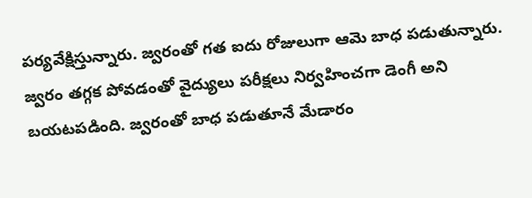పర్యవేక్షిస్తున్నారు. జ్వరంతో గత ఐదు రోజులుగా ఆమె బాధ పడుతున్నారు. జ్వరం తగ్గక పోవడంతో వైద్యులు పరీక్షలు నిర్వహించగా డెంగీ అని బయటపడింది. జ్వరంతో బాధ పడుతూనే మేడారం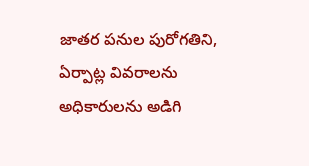జాతర పనుల పురోగతిని, ఏర్పాట్ల వివరాలను అధికారులను అడిగి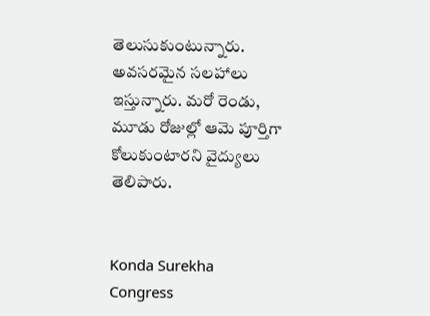తెలుసుకుంటున్నారు. అవసరమైన సలహాలు ఇస్తున్నారు. మరో రెండు, మూడు రోజుల్లో ఆమె పూర్తిగా కోలుకుంటారని వైద్యులు తెలిపారు.


Konda Surekha
Congress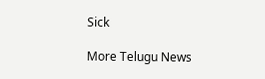Sick

More Telugu News